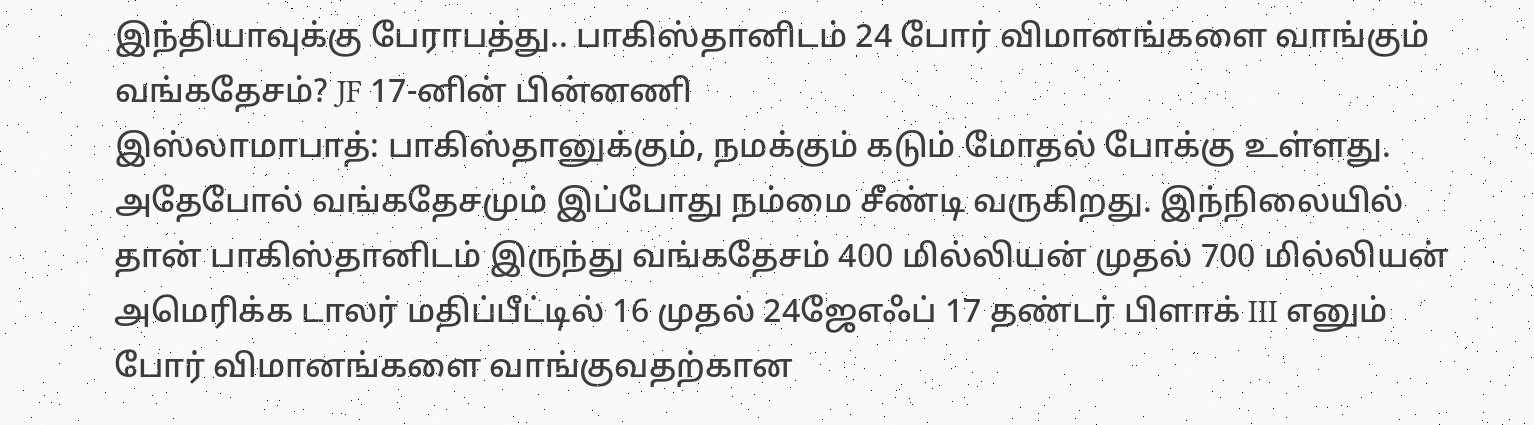இந்தியாவுக்கு பேராபத்து.. பாகிஸ்தானிடம் 24 போர் விமானங்களை வாங்கும் வங்கதேசம்? JF 17-னின் பின்னணி
இஸ்லாமாபாத்: பாகிஸ்தானுக்கும், நமக்கும் கடும் மோதல் போக்கு உள்ளது. அதேபோல் வங்கதேசமும் இப்போது நம்மை சீண்டி வருகிறது. இந்நிலையில் தான் பாகிஸ்தானிடம் இருந்து வங்கதேசம் 400 மில்லியன் முதல் 700 மில்லியன் அமெரிக்க டாலர் மதிப்பீட்டில் 16 முதல் 24ஜேஎஃப் 17 தண்டர் பிளாக் III எனும் போர் விமானங்களை வாங்குவதற்கான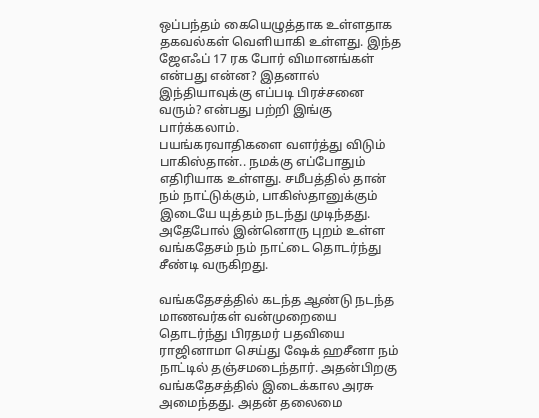ஒப்பந்தம் கையெழுத்தாக உள்ளதாக தகவல்கள் வெளியாகி உள்ளது. இந்த ஜேஎஃப் 17 ரக போர் விமானங்கள் என்பது என்ன? இதனால் இந்தியாவுக்கு எப்படி பிரச்சனை வரும்? என்பது பற்றி இங்கு பார்க்கலாம்.
பயங்கரவாதிகளை வளர்த்து விடும் பாகிஸ்தான்.. நமக்கு எப்போதும் எதிரியாக உள்ளது. சமீபத்தில் தான் நம் நாட்டுக்கும், பாகிஸ்தானுக்கும் இடையே யுத்தம் நடந்து முடிந்தது. அதேபோல் இன்னொரு புறம் உள்ள வங்கதேசம் நம் நாட்டை தொடர்ந்து சீண்டி வருகிறது.

வங்கதேசத்தில் கடந்த ஆண்டு நடந்த மாணவர்கள் வன்முறையை தொடர்ந்து பிரதமர் பதவியை ராஜினாமா செய்து ஷேக் ஹசீனா நம் நாட்டில் தஞ்சமடைந்தார். அதன்பிறகு வங்கதேசத்தில் இடைக்கால அரசு அமைந்தது. அதன் தலைமை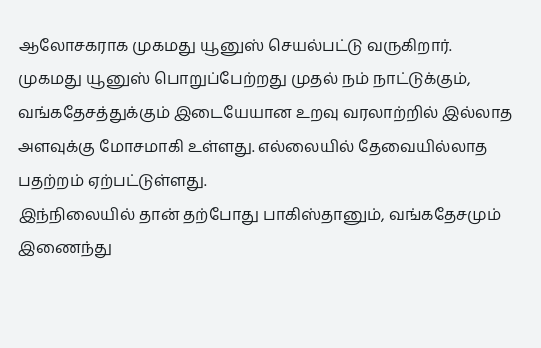ஆலோசகராக முகமது யூனுஸ் செயல்பட்டு வருகிறார்.
முகமது யூனுஸ் பொறுப்பேற்றது முதல் நம் நாட்டுக்கும், வங்கதேசத்துக்கும் இடையேயான உறவு வரலாற்றில் இல்லாத அளவுக்கு மோசமாகி உள்ளது. எல்லையில் தேவையில்லாத பதற்றம் ஏற்பட்டுள்ளது.
இந்நிலையில் தான் தற்போது பாகிஸ்தானும், வங்கதேசமும் இணைந்து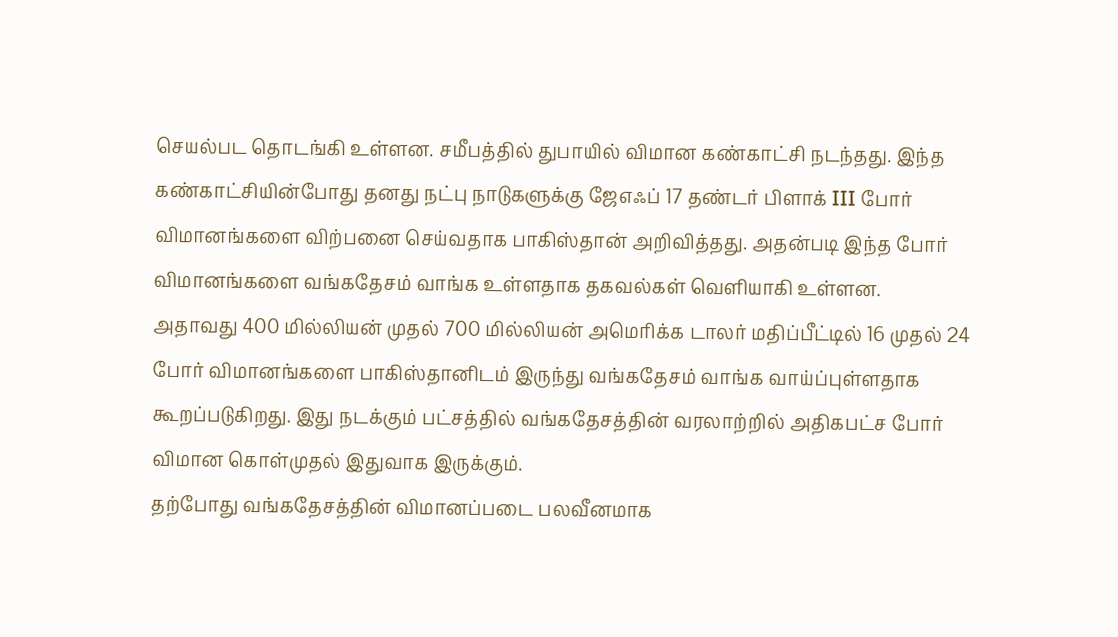செயல்பட தொடங்கி உள்ளன. சமீபத்தில் துபாயில் விமான கண்காட்சி நடந்தது. இந்த கண்காட்சியின்போது தனது நட்பு நாடுகளுக்கு ஜேஎஃப் 17 தண்டர் பிளாக் III போர் விமானங்களை விற்பனை செய்வதாக பாகிஸ்தான் அறிவித்தது. அதன்படி இந்த போர் விமானங்களை வங்கதேசம் வாங்க உள்ளதாக தகவல்கள் வெளியாகி உள்ளன.
அதாவது 400 மில்லியன் முதல் 700 மில்லியன் அமெரிக்க டாலர் மதிப்பீட்டில் 16 முதல் 24 போர் விமானங்களை பாகிஸ்தானிடம் இருந்து வங்கதேசம் வாங்க வாய்ப்புள்ளதாக கூறப்படுகிறது. இது நடக்கும் பட்சத்தில் வங்கதேசத்தின் வரலாற்றில் அதிகபட்ச போர் விமான கொள்முதல் இதுவாக இருக்கும்.
தற்போது வங்கதேசத்தின் விமானப்படை பலவீனமாக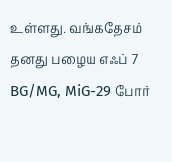உள்ளது. வங்கதேசம் தனது பழைய எஃப் 7 BG/MG, MiG-29 போர்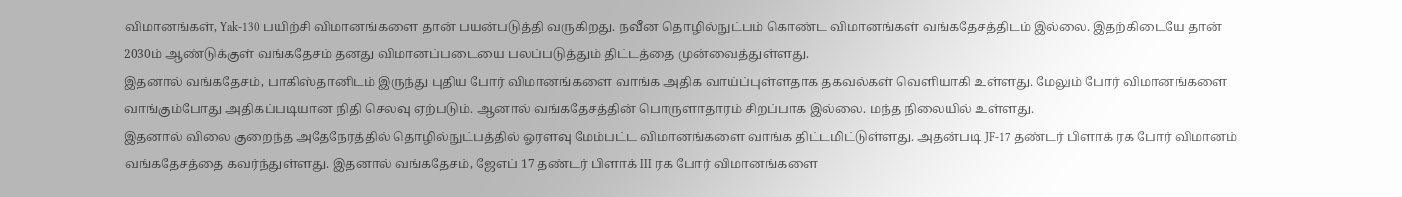விமானங்கள், Yak-130 பயிற்சி விமானங்களை தான் பயன்படுத்தி வருகிறது. நவீன தொழில்நுட்பம் கொண்ட விமானங்கள் வங்கதேசத்திடம் இல்லை. இதற்கிடையே தான் 2030ம் ஆண்டுக்குள் வங்கதேசம் தனது விமானப்படையை பலப்படுத்தும் திட்டத்தை முன்வைத்துள்ளது.
இதனால் வங்கதேசம், பாகிஸ்தானிடம் இருந்து புதிய போர் விமானங்களை வாங்க அதிக வாய்ப்புள்ளதாக தகவல்கள் வெளியாகி உள்ளது. மேலும் போர் விமானங்களை வாங்கும்போது அதிகப்படியான நிதி செலவு ஏற்படும். ஆனால் வங்கதேசத்தின் பொருளாதாரம் சிறப்பாக இல்லை. மந்த நிலையில் உள்ளது.
இதனால் விலை குறைந்த அதேநேரத்தில் தொழில்நுட்பத்தில் ஓரளவு மேம்பட்ட விமானங்களை வாங்க திட்டமிட்டுள்ளது. அதன்படி JF-17 தண்டர் பிளாக் ரக போர் விமானம் வங்கதேசத்தை கவர்ந்துள்ளது. இதனால் வங்கதேசம், ஜேஎப் 17 தண்டர் பிளாக் III ரக போர் விமானங்களை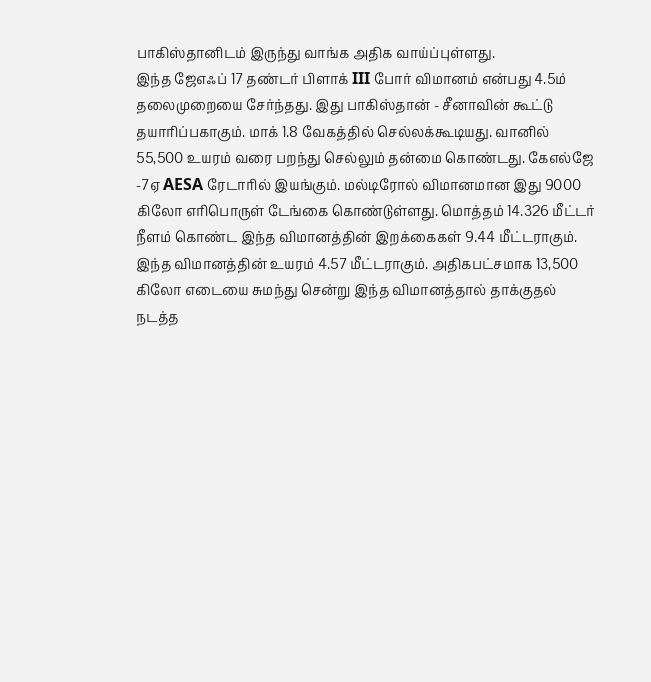பாகிஸ்தானிடம் இருந்து வாங்க அதிக வாய்ப்புள்ளது.
இந்த ஜேஎஃப் 17 தண்டர் பிளாக் III போர் விமானம் என்பது 4.5ம் தலைமுறையை சேர்ந்தது. இது பாகிஸ்தான் - சீனாவின் கூட்டு தயாரிப்பகாகும். மாக் 1.8 வேகத்தில் செல்லக்கூடியது. வானில் 55,500 உயரம் வரை பறந்து செல்லும் தன்மை கொண்டது. கேஎல்ஜே -7ஏ AESA ரேடாரில் இயங்கும். மல்டிரோல் விமானமான இது 9000 கிலோ எரிபொருள் டேங்கை கொண்டுள்ளது. மொத்தம் 14.326 மீட்டர் நீளம் கொண்ட இந்த விமானத்தின் இறக்கைகள் 9.44 மீட்டராகும். இந்த விமானத்தின் உயரம் 4.57 மீட்டராகும். அதிகபட்சமாக 13,500 கிலோ எடையை சுமந்து சென்று இந்த விமானத்தால் தாக்குதல் நடத்த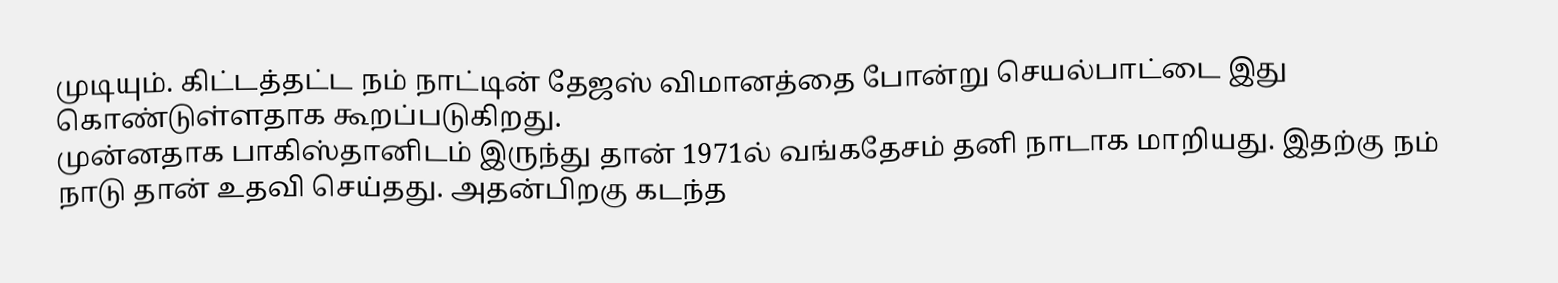முடியும். கிட்டத்தட்ட நம் நாட்டின் தேஜஸ் விமானத்தை போன்று செயல்பாட்டை இது கொண்டுள்ளதாக கூறப்படுகிறது.
முன்னதாக பாகிஸ்தானிடம் இருந்து தான் 1971ல் வங்கதேசம் தனி நாடாக மாறியது. இதற்கு நம் நாடு தான் உதவி செய்தது. அதன்பிறகு கடந்த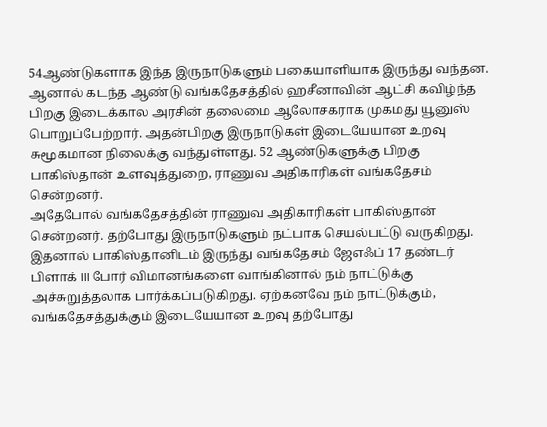54ஆண்டுகளாக இந்த இருநாடுகளும் பகையாளியாக இருந்து வந்தன. ஆனால் கடந்த ஆண்டு வங்கதேசத்தில் ஹசீனாவின் ஆட்சி கவிழ்ந்த பிறகு இடைக்கால அரசின் தலைமை ஆலோசகராக முகமது யூனுஸ் பொறுப்பேற்றார். அதன்பிறகு இருநாடுகள் இடையேயான உறவு சுமூகமான நிலைக்கு வந்துள்ளது. 52 ஆண்டுகளுக்கு பிறகு பாகிஸ்தான் உளவுத்துறை, ராணுவ அதிகாரிகள் வங்கதேசம் சென்றனர்.
அதேபோல் வங்கதேசத்தின் ராணுவ அதிகாரிகள் பாகிஸ்தான் சென்றனர். தற்போது இருநாடுகளும் நட்பாக செயல்பட்டு வருகிறது. இதனால் பாகிஸ்தானிடம் இருந்து வங்கதேசம் ஜேஎஃப் 17 தண்டர் பிளாக் III போர் விமானங்களை வாங்கினால் நம் நாட்டுக்கு அச்சுறுத்தலாக பார்க்கப்படுகிறது. ஏற்கனவே நம் நாட்டுக்கும், வங்கதேசத்துக்கும் இடையேயான உறவு தற்போது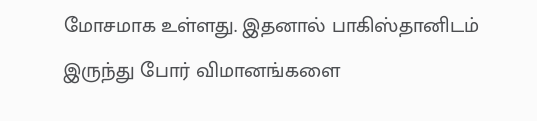மோசமாக உள்ளது. இதனால் பாகிஸ்தானிடம் இருந்து போர் விமானங்களை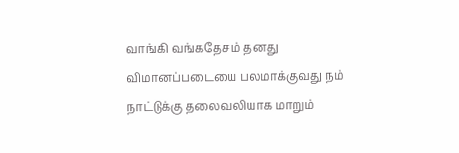வாங்கி வங்கதேசம் தனது விமானப்படையை பலமாக்குவது நம் நாட்டுக்கு தலைவலியாக மாறும்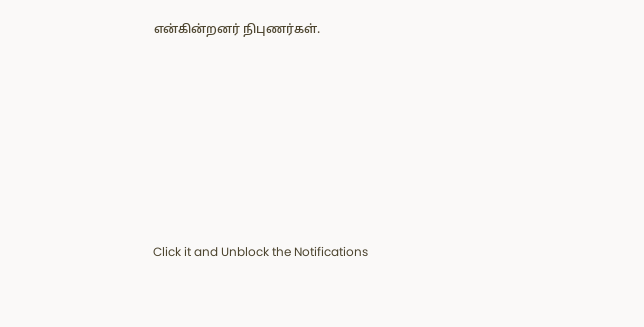என்கின்றனர் நிபுணர்கள்.












Click it and Unblock the Notifications